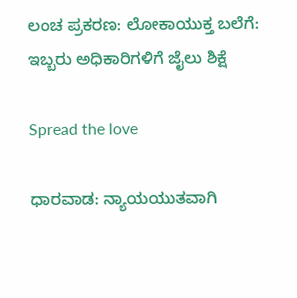ಲಂಚ ಪ್ರಕರಣ: ಲೋಕಾಯುಕ್ತ ಬಲೆಗೆ: ಇಬ್ಬರು ಅಧಿಕಾರಿಗಳಿಗೆ ಜೈಲು ಶಿಕ್ಷೆ

Spread the love

ಧಾರವಾಡ: ನ್ಯಾಯಯುತವಾಗಿ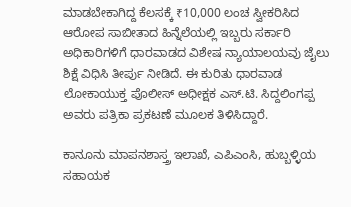ಮಾಡಬೇಕಾಗಿದ್ದ ಕೆಲಸಕ್ಕೆ ₹10,000 ಲಂಚ ಸ್ವೀಕರಿಸಿದ ಆರೋಪ ಸಾಬೀತಾದ ಹಿನ್ನೆಲೆಯಲ್ಲಿ ಇಬ್ಬರು ಸರ್ಕಾರಿ ಅಧಿಕಾರಿಗಳಿಗೆ ಧಾರವಾಡದ ವಿಶೇಷ ನ್ಯಾಯಾಲಯವು ಜೈಲು ಶಿಕ್ಷೆ ವಿಧಿಸಿ ತೀರ್ಪು ನೀಡಿದೆ. ಈ ಕುರಿತು ಧಾರವಾಡ ಲೋಕಾಯುಕ್ತ ಪೊಲೀಸ್ ಅಧೀಕ್ಷಕ ಎಸ್.ಟಿ. ಸಿದ್ದಲಿಂಗಪ್ಪ ಅವರು ಪತ್ರಿಕಾ ಪ್ರಕಟಣೆ ಮೂಲಕ ತಿಳಿಸಿದ್ದಾರೆ.

ಕಾನೂನು ಮಾಪನಶಾಸ್ತ್ರ ಇಲಾಖೆ, ಎಪಿಎಂಸಿ, ಹುಬ್ಬಳ್ಳಿಯ ಸಹಾಯಕ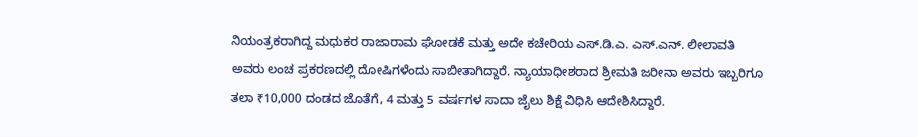ನಿಯಂತ್ರಕರಾಗಿದ್ದ ಮಧುಕರ ರಾಜಾರಾಮ ಘೋಡಕೆ ಮತ್ತು ಅದೇ ಕಚೇರಿಯ ಎಸ್.ಡಿ.ಎ. ಎಸ್.ಎನ್. ಲೀಲಾವತಿ ಅವರು ಲಂಚ ಪ್ರಕರಣದಲ್ಲಿ ದೋಷಿಗಳೆಂದು ಸಾಬೀತಾಗಿದ್ದಾರೆ. ನ್ಯಾಯಾಧೀಶರಾದ ಶ್ರೀಮತಿ ಜರೀನಾ ಅವರು ಇಬ್ಬರಿಗೂ ತಲಾ ₹10,000 ದಂಡದ ಜೊತೆಗೆ, 4 ಮತ್ತು 5 ವರ್ಷಗಳ ಸಾದಾ ಜೈಲು ಶಿಕ್ಷೆ ವಿಧಿಸಿ ಆದೇಶಿಸಿದ್ದಾರೆ.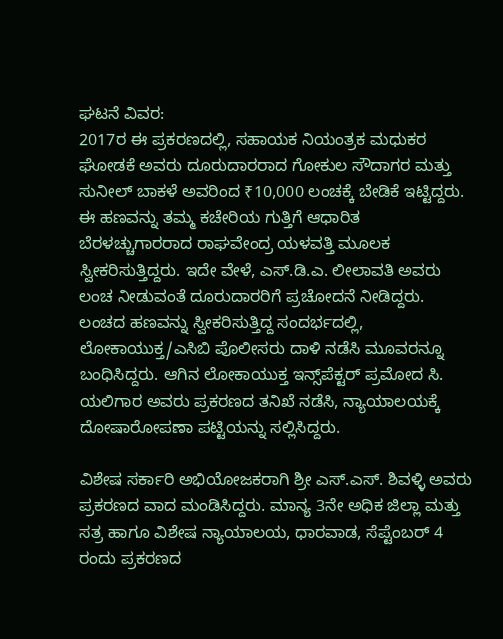ಘಟನೆ ವಿವರ:
2017ರ ಈ ಪ್ರಕರಣದಲ್ಲಿ, ಸಹಾಯಕ ನಿಯಂತ್ರಕ ಮಧುಕರ ಘೋಡಕೆ ಅವರು ದೂರುದಾರರಾದ ಗೋಕುಲ ಸೌದಾಗರ ಮತ್ತು ಸುನೀಲ್ ಬಾಕಳೆ ಅವರಿಂದ ₹10,000 ಲಂಚಕ್ಕೆ ಬೇಡಿಕೆ ಇಟ್ಟಿದ್ದರು. ಈ ಹಣವನ್ನು ತಮ್ಮ ಕಚೇರಿಯ ಗುತ್ತಿಗೆ ಆಧಾರಿತ ಬೆರಳಚ್ಚುಗಾರರಾದ ರಾಘವೇಂದ್ರ ಯಳವತ್ತಿ ಮೂಲಕ ಸ್ವೀಕರಿಸುತ್ತಿದ್ದರು. ಇದೇ ವೇಳೆ, ಎಸ್.ಡಿ.ಎ. ಲೀಲಾವತಿ ಅವರು ಲಂಚ ನೀಡುವಂತೆ ದೂರುದಾರರಿಗೆ ಪ್ರಚೋದನೆ ನೀಡಿದ್ದರು.
ಲಂಚದ ಹಣವನ್ನು ಸ್ವೀಕರಿಸುತ್ತಿದ್ದ ಸಂದರ್ಭದಲ್ಲಿ, ಲೋಕಾಯುಕ್ತ/ಎಸಿಬಿ ಪೊಲೀಸರು ದಾಳಿ ನಡೆಸಿ ಮೂವರನ್ನೂ ಬಂಧಿಸಿದ್ದರು. ಆಗಿನ ಲೋಕಾಯುಕ್ತ ಇನ್ಸ್‌ಪೆಕ್ಟರ್ ಪ್ರಮೋದ ಸಿ. ಯಲಿಗಾರ ಅವರು ಪ್ರಕರಣದ ತನಿಖೆ ನಡೆಸಿ, ನ್ಯಾಯಾಲಯಕ್ಕೆ ದೋಷಾರೋಪಣಾ ಪಟ್ಟಿಯನ್ನು ಸಲ್ಲಿಸಿದ್ದರು.

ವಿಶೇಷ ಸರ್ಕಾರಿ ಅಭಿಯೋಜಕರಾಗಿ ಶ್ರೀ ಎಸ್.ಎಸ್. ಶಿವಳ್ಳಿ ಅವರು ಪ್ರಕರಣದ ವಾದ ಮಂಡಿಸಿದ್ದರು. ಮಾನ್ಯ 3ನೇ ಅಧಿಕ ಜಿಲ್ಲಾ ಮತ್ತು ಸತ್ರ ಹಾಗೂ ವಿಶೇಷ ನ್ಯಾಯಾಲಯ, ಧಾರವಾಡ, ಸೆಪ್ಟೆಂಬರ್ 4 ರಂದು ಪ್ರಕರಣದ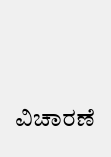ವಿಚಾರಣೆ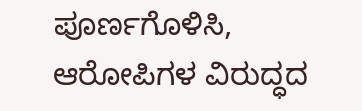ಪೂರ್ಣಗೊಳಿಸಿ, ಆರೋಪಿಗಳ ವಿರುದ್ಧದ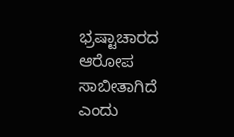ಭ್ರಷ್ಟಾಚಾರದ ಆರೋಪ ಸಾಬೀತಾಗಿದೆ ಎಂದು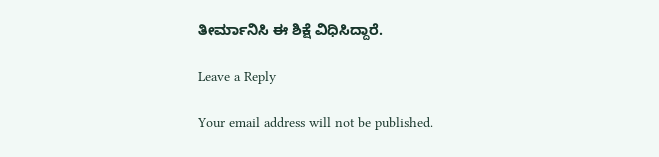ತೀರ್ಮಾನಿಸಿ ಈ ಶಿಕ್ಷೆ ವಿಧಿಸಿದ್ದಾರೆ.

Leave a Reply

Your email address will not be published.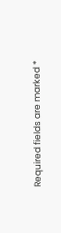Required fields are marked *